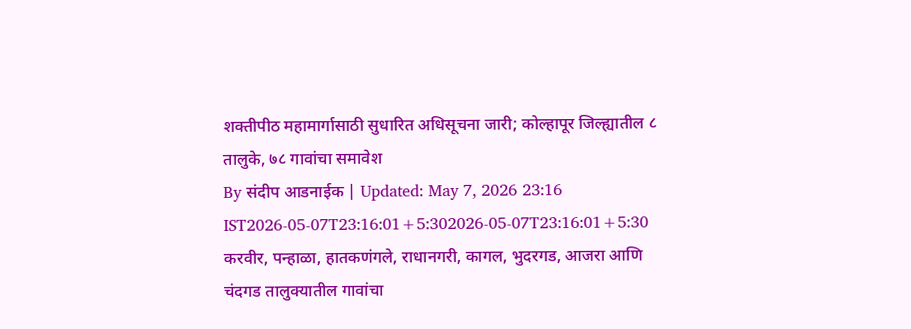शक्तीपीठ महामार्गासाठी सुधारित अधिसूचना जारी; कोल्हापूर जिल्ह्यातील ८ तालुके, ७८ गावांचा समावेश
By संदीप आडनाईक | Updated: May 7, 2026 23:16 IST2026-05-07T23:16:01+5:302026-05-07T23:16:01+5:30
करवीर, पन्हाळा, हातकणंगले, राधानगरी, कागल, भुदरगड, आजरा आणि चंदगड तालुक्यातील गावांचा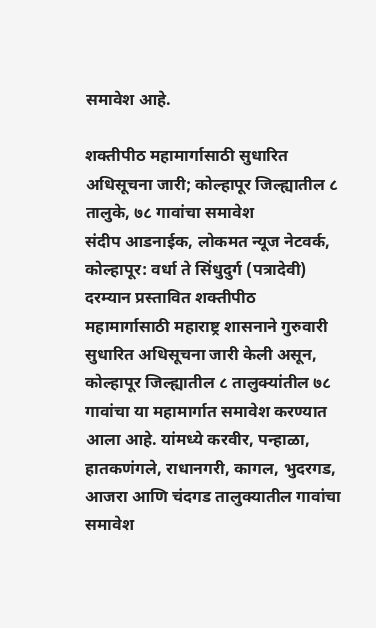समावेश आहे.

शक्तीपीठ महामार्गासाठी सुधारित अधिसूचना जारी; कोल्हापूर जिल्ह्यातील ८ तालुके, ७८ गावांचा समावेश
संदीप आडनाईक, लोकमत न्यूज नेटवर्क, कोल्हापूर: वर्धा ते सिंधुदुर्ग (पत्रादेवी) दरम्यान प्रस्तावित शक्तीपीठ महामार्गासाठी महाराष्ट्र शासनाने गुरुवारी सुधारित अधिसूचना जारी केली असून, कोल्हापूर जिल्ह्यातील ८ तालुक्यांतील ७८ गावांचा या महामार्गात समावेश करण्यात आला आहे. यांमध्ये करवीर, पन्हाळा, हातकणंगले, राधानगरी, कागल, भुदरगड, आजरा आणि चंदगड तालुक्यातील गावांचा समावेश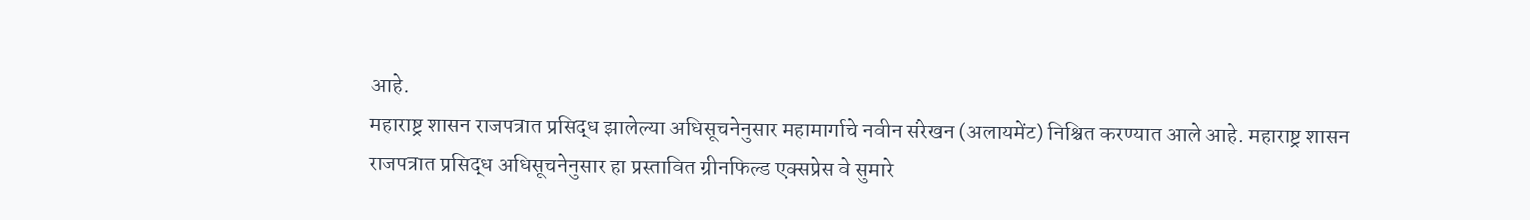आहे.
महाराष्ट्र शासन राजपत्रात प्रसिद्ध झालेल्या अधिसूचनेनुसार महामार्गाचे नवीन संरेखन (अलायमेंट) निश्चित करण्यात आले आहे. महाराष्ट्र शासन राजपत्रात प्रसिद्ध अधिसूचनेनुसार हा प्रस्तावित ग्रीनफिल्ड एक्सप्रेस वे सुमारे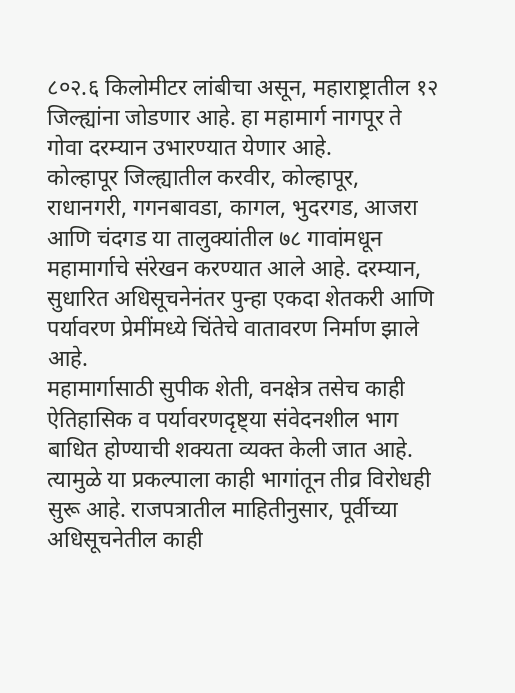८०२.६ किलोमीटर लांबीचा असून, महाराष्ट्रातील १२ जिल्ह्यांना जोडणार आहे. हा महामार्ग नागपूर ते गोवा दरम्यान उभारण्यात येणार आहे.
कोल्हापूर जिल्ह्यातील करवीर, कोल्हापूर, राधानगरी, गगनबावडा, कागल, भुदरगड, आजरा आणि चंदगड या तालुक्यांतील ७८ गावांमधून महामार्गाचे संरेखन करण्यात आले आहे. दरम्यान, सुधारित अधिसूचनेनंतर पुन्हा एकदा शेतकरी आणि पर्यावरण प्रेमींमध्ये चिंतेचे वातावरण निर्माण झाले आहे.
महामार्गासाठी सुपीक शेती, वनक्षेत्र तसेच काही ऐतिहासिक व पर्यावरणदृष्ट्या संवेदनशील भाग बाधित होण्याची शक्यता व्यक्त केली जात आहे. त्यामुळे या प्रकल्पाला काही भागांतून तीव्र विरोधही सुरू आहे. राजपत्रातील माहितीनुसार, पूर्वीच्या अधिसूचनेतील काही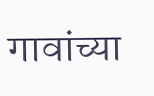गावांच्या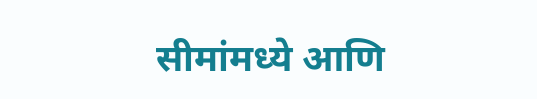सीमांमध्ये आणि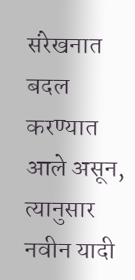संरेखनात बदल करण्यात आले असून, त्यानुसार नवीन यादी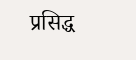प्रसिद्ध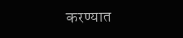करण्यात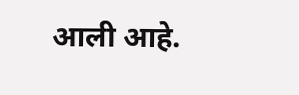आली आहे.